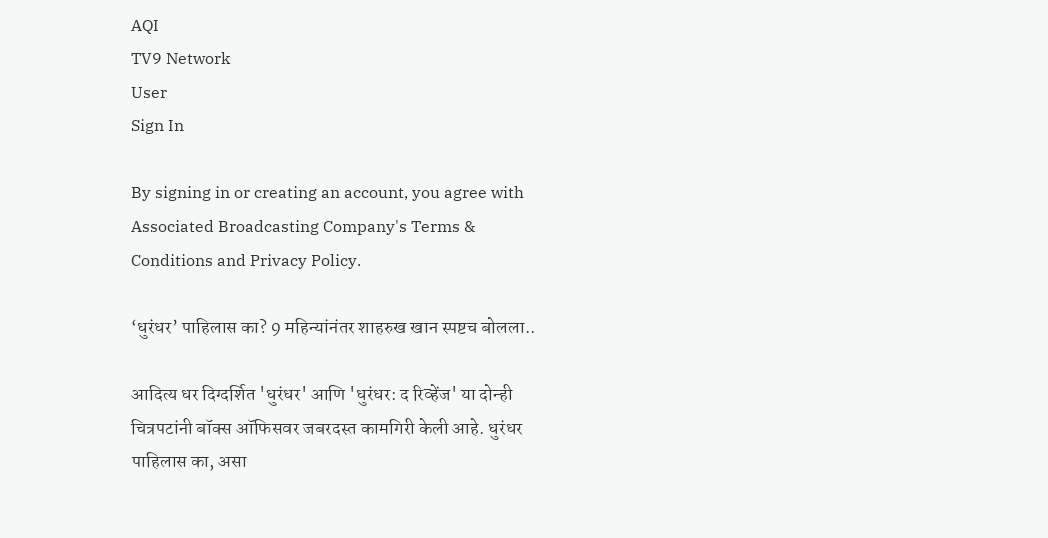AQI
TV9 Network
User
Sign In

By signing in or creating an account, you agree with Associated Broadcasting Company's Terms & Conditions and Privacy Policy.

‘धुरंधर’ पाहिलास का? 9 महिन्यांनंतर शाहरुख खान स्पष्टच बोलला..

आदित्य धर दिग्दर्शित 'धुरंधर' आणि 'धुरंधर: द रिव्हेंज' या दोन्ही चित्रपटांनी बॉक्स ऑफिसवर जबरदस्त कामगिरी केली आहे. धुरंधर पाहिलास का, असा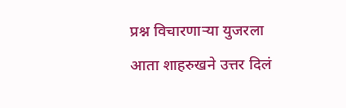प्रश्न विचारणाऱ्या युजरला आता शाहरुखने उत्तर दिलं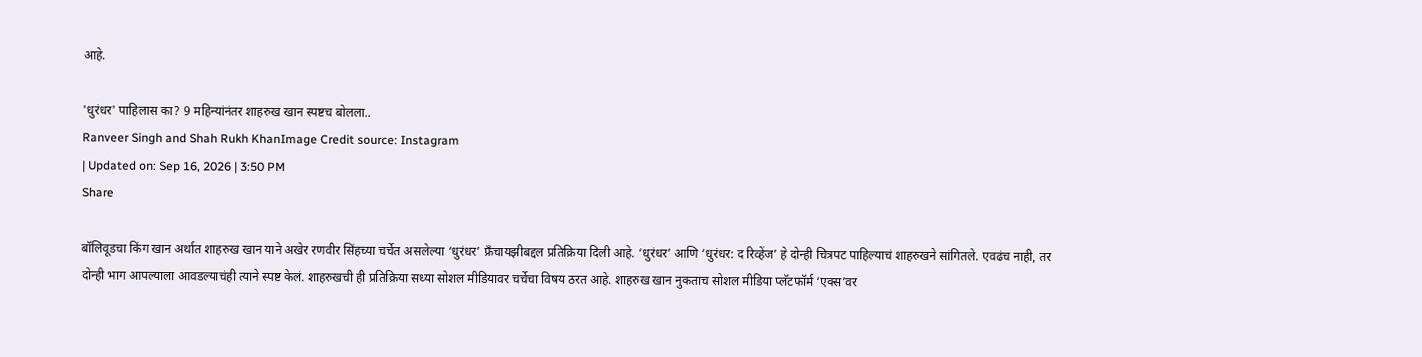आहे.

'धुरंधर' पाहिलास का? 9 महिन्यांनंतर शाहरुख खान स्पष्टच बोलला..
Ranveer Singh and Shah Rukh KhanImage Credit source: Instagram
| Updated on: Sep 16, 2026 | 3:50 PM
Share

बॉलिवूडचा किंग खान अर्थात शाहरुख खान याने अखेर रणवीर सिंहच्या चर्चेत असलेल्या ‘धुरंधर’ फ्रँचायझीबद्दल प्रतिक्रिया दिली आहे. ‘धुरंधर’ आणि ‘धुरंधर: द रिव्हेंज’ हे दोन्ही चित्रपट पाहिल्याचं शाहरुखने सांगितले. एवढंच नाही, तर दोन्ही भाग आपल्याला आवडल्याचंही त्याने स्पष्ट केलं. शाहरुखची ही प्रतिक्रिया सध्या सोशल मीडियावर चर्चेचा विषय ठरत आहे. शाहरुख खान नुकताच सोशल मीडिया प्लॅटफॉर्म ‘एक्स’वर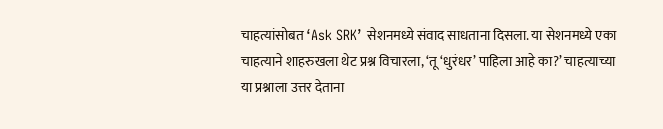चाहत्यांसोबत ‘Ask SRK’ सेशनमध्ये संवाद साधताना दिसला. या सेशनमध्ये एका चाहत्याने शाहरुखला थेट प्रश्न विचारला, ‘तू ‘धुरंधर’ पाहिला आहे का?’ चाहत्याच्या या प्रश्नाला उत्तर देताना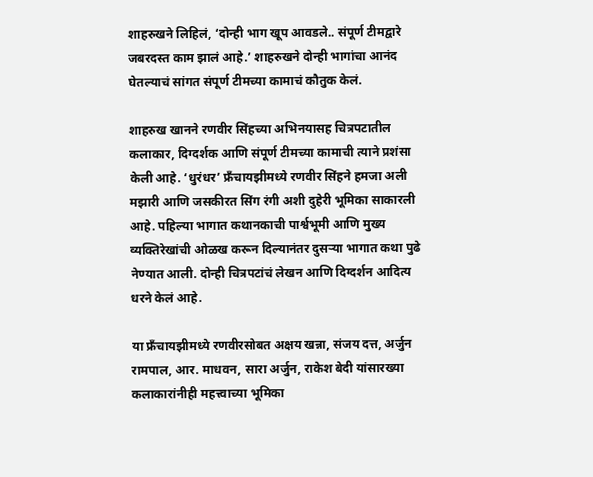शाहरुखने लिहिलं, ‘दोन्ही भाग खूप आवडले.. संपूर्ण टीमद्वारे जबरदस्त काम झालं आहे.’ शाहरुखने दोन्ही भागांचा आनंद घेतल्याचं सांगत संपूर्ण टीमच्या कामाचं कौतुक केलं.

शाहरुख खानने रणवीर सिंहच्या अभिनयासह चित्रपटातील कलाकार, दिग्दर्शक आणि संपूर्ण टीमच्या कामाची त्याने प्रशंसा केली आहे. ‘धुरंधर’ फ्रँचायझीमध्ये रणवीर सिंहने हमजा अली मझारी आणि जसकीरत सिंग रंगी अशी दुहेरी भूमिका साकारली आहे. पहिल्या भागात कथानकाची पार्श्वभूमी आणि मुख्य व्यक्तिरेखांची ओळख करून दिल्यानंतर दुसऱ्या भागात कथा पुढे नेण्यात आली. दोन्ही चित्रपटांचं लेखन आणि दिग्दर्शन आदित्य धरने केलं आहे.

या फ्रँचायझीमध्ये रणवीरसोबत अक्षय खन्ना, संजय दत्त, अर्जुन रामपाल, आर. माधवन, सारा अर्जुन, राकेश बेदी यांसारख्या कलाकारांनीही महत्त्वाच्या भूमिका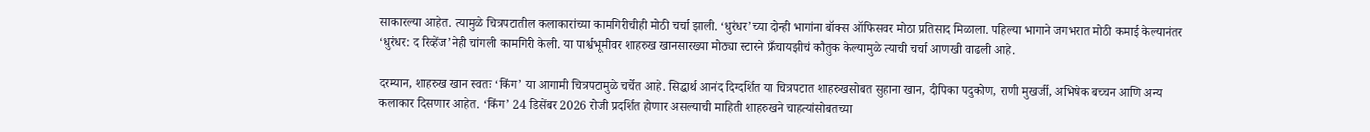साकारल्या आहेत. त्यामुळे चित्रपटातील कलाकारांच्या कामगिरीचीही मोठी चर्चा झाली. ‘धुरंधर’च्या दोन्ही भागांना बॉक्स ऑफिसवर मोठा प्रतिसाद मिळाला. पहिल्या भागाने जगभरात मोठी कमाई केल्यानंतर ‘धुरंधर: द रिव्हेंज’नेही चांगली कामगिरी केली. या पार्श्वभूमीवर शाहरुख खानसारख्या मोठ्या स्टारने फ्रँचायझीचं कौतुक केल्यामुळे त्याची चर्चा आणखी वाढली आहे.

दरम्यान, शाहरुख खान स्वतः ‘किंग’ या आगामी चित्रपटामुळे चर्चेत आहे. सिद्धार्थ आनंद दिग्दर्शित या चित्रपटात शाहरुखसोबत सुहाना खान, दीपिका पदुकोण, राणी मुखर्जी, अभिषेक बच्चन आणि अन्य कलाकार दिसणार आहेत. ‘किंग’ 24 डिसेंबर 2026 रोजी प्रदर्शित होणार असल्याची माहिती शाहरुखने चाहत्यांसोबतच्या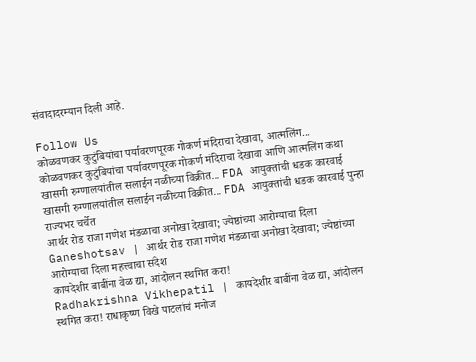संवादादरम्यान दिली आहे.

Follow Us
कोळवणकर कुटुंबियांचा पर्यावरणपूरक गोकर्ण मंदिराचा देखावा, आत्मलिंग...
कोळवणकर कुटुंबियांचा पर्यावरणपूरक गोकर्ण मंदिराचा देखावा आणि आत्मलिंग कथा
खासगी रुग्णालयांतील सलाईन नळीच्या विक्रीत... FDA आयुक्तांची धडक कारवाई
खासगी रुग्णालयांतील सलाईन नळीच्या विक्रीत... FDA आयुक्तांची धडक कारवाई पुन्हा राज्यभर चर्चेत
आर्थर रोड राजा गणेश मंडळाचा अनोखा देखावा; ज्येष्ठांच्या आरोग्याचा दिला
Ganeshotsav | आर्थर रोड राजा गणेश मंडळाचा अनोखा देखावा; ज्येष्ठांच्या आरोग्याचा दिला महत्त्वाचा संदेश
कायदेशीर बाबींना वेळ द्या, आंदोलन स्थगित करा!
Radhakrishna Vikhepatil | कायदेशीर बाबींना वेळ द्या, आंदोलन स्थगित करा! राधाकृष्ण विखे पाटलांचं मनोज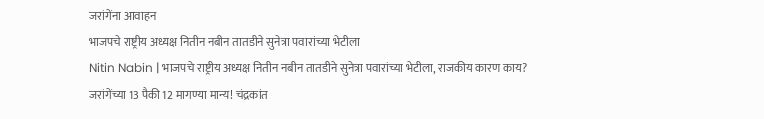जरांगेंना आवाहन
भाजपचे राष्ट्रीय अध्यक्ष नितीन नबीन तातडीने सुनेत्रा पवारांच्या भेटीला
Nitin Nabin | भाजपचे राष्ट्रीय अध्यक्ष नितीन नबीन तातडीने सुनेत्रा पवारांच्या भेटीला, राजकीय कारण काय?
जरांगेंच्या 13 पैकी 12 मागण्या मान्य! चंद्रकांत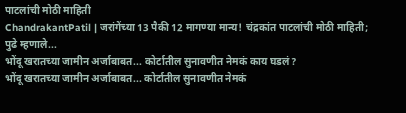पाटलांची मोठी माहिती
ChandrakantPatil | जरांगेंच्या 13 पैकी 12 मागण्या मान्य! चंद्रकांत पाटलांची मोठी माहिती; पुढे म्हणाले...
भोंदू खरातच्या जामीन अर्जाबाबत... कोर्टातील सुनावणीत नेमकं काय घडलं?
भोंदू खरातच्या जामीन अर्जाबाबत... कोर्टातील सुनावणीत नेमकं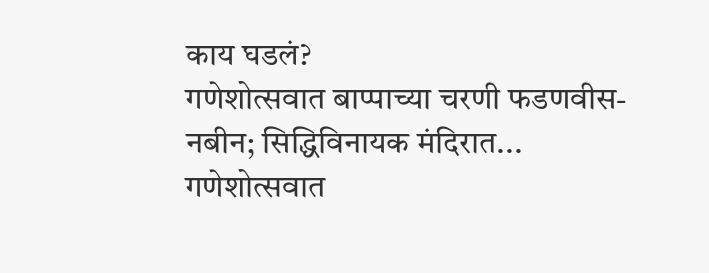काय घडलं?
गणेशोत्सवात बाप्पाच्या चरणी फडणवीस-नबीन; सिद्धिविनायक मंदिरात...
गणेशोत्सवात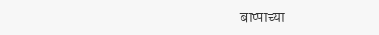बाप्पाच्या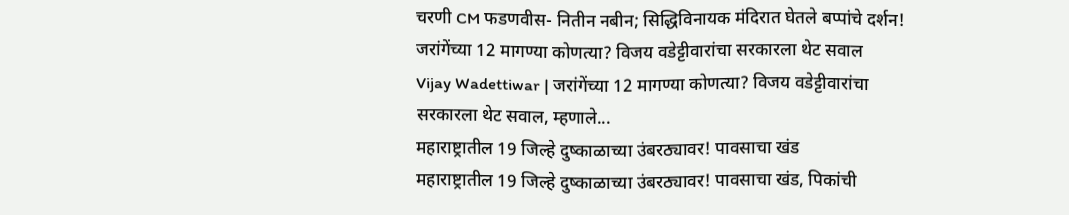चरणी CM फडणवीस- नितीन नबीन; सिद्धिविनायक मंदिरात घेतले बप्पांचे दर्शन!
जरांगेंच्या 12 मागण्या कोणत्या? विजय वडेट्टीवारांचा सरकारला थेट सवाल
Vijay Wadettiwar | जरांगेंच्या 12 मागण्या कोणत्या? विजय वडेट्टीवारांचा सरकारला थेट सवाल, म्हणाले...
महाराष्ट्रातील 19 जिल्हे दुष्काळाच्या उंबरठ्यावर! पावसाचा खंड
महाराष्ट्रातील 19 जिल्हे दुष्काळाच्या उंबरठ्यावर! पावसाचा खंड, पिकांची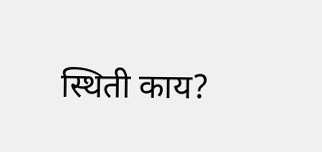स्थिती काय?